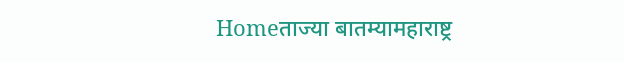Homeताज्या बातम्यामहाराष्ट्र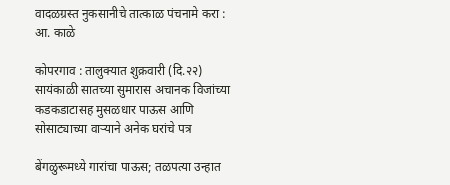वादळग्रस्त नुकसानीचे तात्काळ पंचनामे करा : आ. काळे

कोपरगाव : तालुक्यात शुक्रवारी (दि.२२)  सायंकाळी सातच्या सुमारास अचानक विजांच्या कडकडाटासह मुसळधार पाऊस आणि सोसाट्याच्या वाऱ्याने अनेक घरांचे पत्र

बेंगळुरूमध्ये गारांचा पाऊस; तळपत्या उन्हात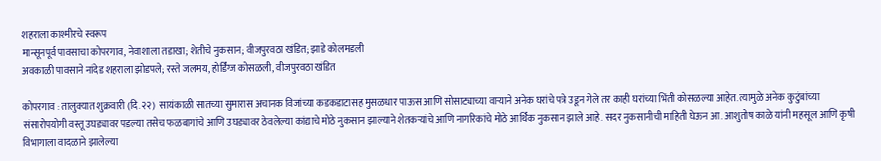शहराला काश्मीरचे स्वरूप
मान्सूनपूर्व पावसाचा कोपरगाव, नेवाशाला तडाखा; शेतीचे नुकसान; वीजपुरवठा खंडित; झाडे कोलमडली
अवकाळी पावसाने नांदेड शहराला झोडपले; रस्ते जलमय, होर्डिंग्ज कोसळली, वीजपुरवठा खंडित

कोपरगाव : तालुक्यात शुक्रवारी (दि.२२)  सायंकाळी सातच्या सुमारास अचानक विजांच्या कडकडाटासह मुसळधार पाऊस आणि सोसाट्याच्या वाऱ्याने अनेक घरांचे पत्रे उडून गेले तर काही घरांच्या भिंती कोसळल्या आहेत. त्यामुळे अनेक कुटुंबांच्या संसारोपयोगी वस्तू उघड्यावर पडल्या तसेच फळबागांचे आणि उघड्यावर ठेवलेल्या कांद्याचे मोठे नुकसान झाल्याने शेतकऱ्यांचे आणि नागरिकांचे मोठे आर्थिक नुकसान झाले आहे. सदर नुकसानीची माहिती घेऊन आ. आशुतोष काळे यांनी महसूल आणि कृषी विभागाला वादळाने झालेल्या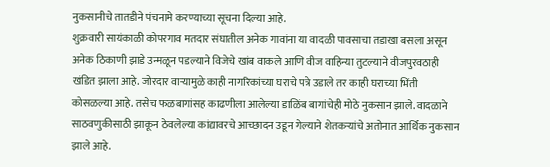नुकसानीचे तातडीने पंचनामे करण्याच्या सूचना दिल्या आहे.
शुक्रवारी सायंकाळी कोपरगाव मतदार संघातील अनेक गावांना या वादळी पावसाचा तडाखा बसला असून अनेक ठिकाणी झाडे उन्मळून पडल्याने विजेचे खांब वाकले आणि वीज वाहिन्या तुटल्याने वीजपुरवठाही खंडित झाला आहे. जोरदार वाऱ्यामुळे काही नागरिकांच्या घराचे पत्रे उडाले तर काही घराच्या भिंती कोसळल्या आहे. तसेच फळबागांसह काढणीला आलेल्या डाळिंब बागांचेही मोठे नुकसान झाले. वादळाने साठवणुकीसाठी झाकून ठेवलेल्या कांद्यावरचे आच्छादन उडून गेल्याने शेतकऱ्यांचे अतोनात आर्थिक नुकसान झाले आहे.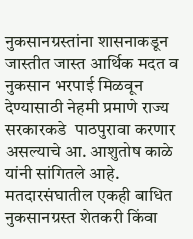नुकसानग्रस्तांना शासनाकडून जास्तीत जास्त आर्थिक मदत व नुकसान भरपाई मिळवून देण्यासाठी नेहमी प्रमाणे राज्य सरकारकडे  पाठपुरावा करणार असल्याचे आ. आशुतोष काळे यांनी सांगितले आहे. मतदारसंघातील एकही बाधित नुकसानग्रस्त शेतकरी किंवा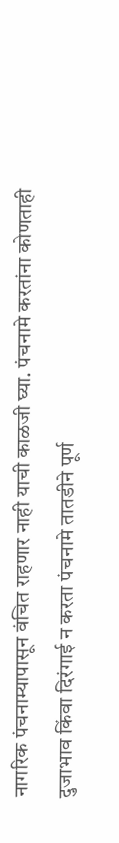नागरिक पंचनाम्यापासून वंचित राहणार नाही याची काळजी घ्या. पंचनामे करतांना कोणताही दुजाभाव किंवा दिरंगाई न करता पंचनामे तातडीने पूर्ण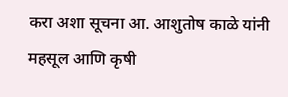करा अशा सूचना आ. आशुतोष काळे यांनी महसूल आणि कृषी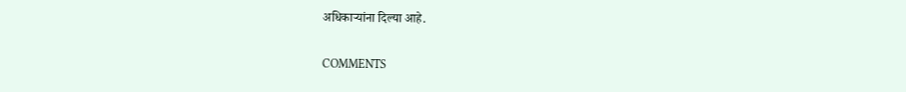अधिकाऱ्यांना दिल्या आहे.

COMMENTS